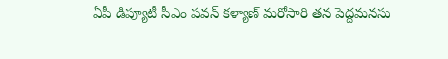ఏపీ డిప్యూటీ సీఎం పవన్ కళ్యాణ్ మరోసారి తన పెద్దమనసు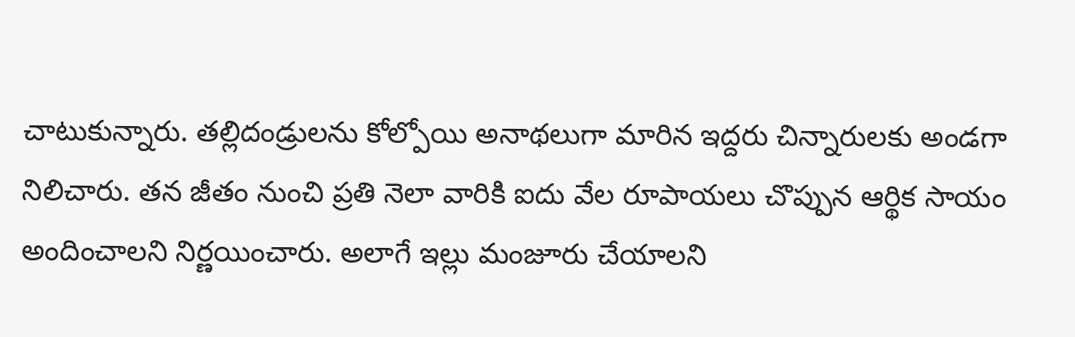చాటుకున్నారు. తల్లిదండ్రులను కోల్పోయి అనాథలుగా మారిన ఇద్దరు చిన్నారులకు అండగా నిలిచారు. తన జీతం నుంచి ప్రతి నెలా వారికి ఐదు వేల రూపాయలు చొప్పున ఆర్థిక సాయం అందించాలని నిర్ణయించారు. అలాగే ఇల్లు మంజూరు చేయాలని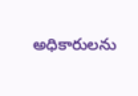అధికారులను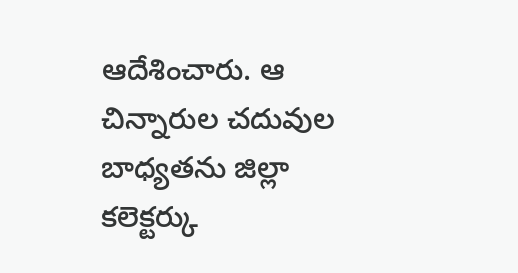ఆదేశించారు. ఆ చిన్నారుల చదువుల బాధ్యతను జిల్లా కలెక్టర్కు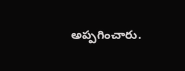అప్పగించారు.